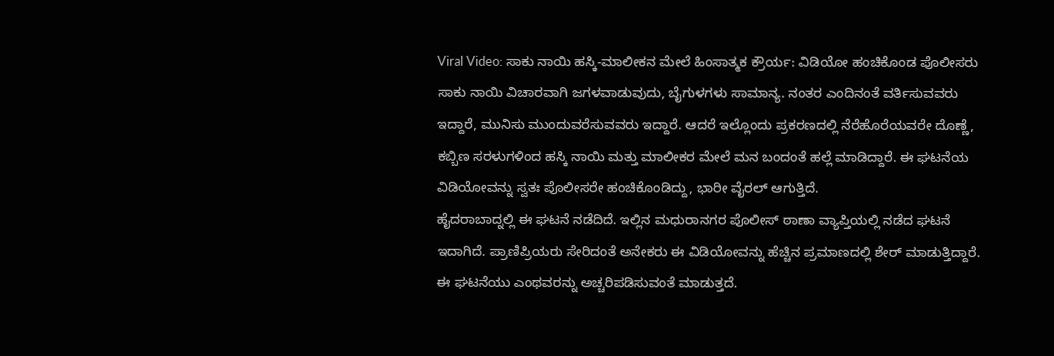Viral Video: ಸಾಕು ನಾಯಿ ಹಸ್ಕಿ-ಮಾಲೀಕನ ಮೇಲೆ ಹಿಂಸಾತ್ಮಕ ಕ್ರೌರ್ಯ: ವಿಡಿಯೋ ಹಂಚಿಕೊಂಡ ಪೊಲೀಸರು
ಸಾಕು ನಾಯಿ ವಿಚಾರವಾಗಿ ಜಗಳವಾಡುವುದು, ಬೈಗುಳಗಳು ಸಾಮಾನ್ಯ. ನಂತರ ಎಂದಿನಂತೆ ವರ್ತಿಸುವವರು ಇದ್ದಾರೆ, ಮುನಿಸು ಮುಂದುವರೆಸುವವರು ಇದ್ದಾರೆ. ಆದರೆ ಇಲ್ಲೊಂದು ಪ್ರಕರಣದಲ್ಲಿ ನೆರೆಹೊರೆಯವರೇ ದೊಣ್ಣೆ, ಕಬ್ಬಿಣ ಸರಳುಗಳಿಂದ ಹಸ್ಕಿ ನಾಯಿ ಮತ್ತು ಮಾಲೀಕರ ಮೇಲೆ ಮನ ಬಂದಂತೆ ಹಲ್ಲೆ ಮಾಡಿದ್ದಾರೆ. ಈ ಘಟನೆಯ ವಿಡಿಯೋವನ್ನು ಸ್ವತಃ ಪೊಲೀಸರೇ ಹಂಚಿಕೊಂಡಿದ್ದು, ಭಾರೀ ವೈರಲ್ ಆಗುತ್ತಿದೆ.
ಹೈದರಾಬಾದ್ನಲ್ಲಿ ಈ ಘಟನೆ ನಡೆದಿದೆ. ಇಲ್ಲಿನ ಮಧುರಾನಗರ ಪೊಲೀಸ್ ಠಾಣಾ ವ್ಯಾಪ್ತಿಯಲ್ಲಿ ನಡೆದ ಘಟನೆ ಇದಾಗಿದೆ. ಪ್ರಾಣಿಪ್ರಿಯರು ಸೇರಿದಂತೆ ಅನೇಕರು ಈ ವಿಡಿಯೋವನ್ನು ಹೆಚ್ಚಿನ ಪ್ರಮಾಣದಲ್ಲಿ ಶೇರ್ ಮಾಡುತ್ತಿದ್ದಾರೆ. ಈ ಘಟನೆಯು ಎಂಥವರನ್ನು ಅಚ್ಚರಿಪಡಿಸುವಂತೆ ಮಾಡುತ್ತದೆ.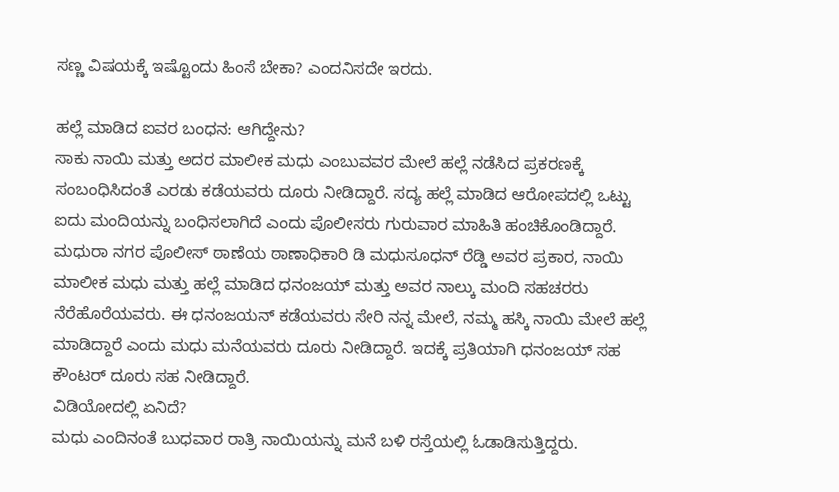ಸಣ್ಣ ವಿಷಯಕ್ಕೆ ಇಷ್ಟೊಂದು ಹಿಂಸೆ ಬೇಕಾ? ಎಂದನಿಸದೇ ಇರದು.

ಹಲ್ಲೆ ಮಾಡಿದ ಐವರ ಬಂಧನ: ಆಗಿದ್ದೇನು?
ಸಾಕು ನಾಯಿ ಮತ್ತು ಅದರ ಮಾಲೀಕ ಮಧು ಎಂಬುವವರ ಮೇಲೆ ಹಲ್ಲೆ ನಡೆಸಿದ ಪ್ರಕರಣಕ್ಕೆ ಸಂಬಂಧಿಸಿದಂತೆ ಎರಡು ಕಡೆಯವರು ದೂರು ನೀಡಿದ್ದಾರೆ. ಸದ್ಯ ಹಲ್ಲೆ ಮಾಡಿದ ಆರೋಪದಲ್ಲಿ ಒಟ್ಟು ಐದು ಮಂದಿಯನ್ನು ಬಂಧಿಸಲಾಗಿದೆ ಎಂದು ಪೊಲೀಸರು ಗುರುವಾರ ಮಾಹಿತಿ ಹಂಚಿಕೊಂಡಿದ್ದಾರೆ.
ಮಧುರಾ ನಗರ ಪೊಲೀಸ್ ಠಾಣೆಯ ಠಾಣಾಧಿಕಾರಿ ಡಿ ಮಧುಸೂಧನ್ ರೆಡ್ಡಿ ಅವರ ಪ್ರಕಾರ, ನಾಯಿ ಮಾಲೀಕ ಮಧು ಮತ್ತು ಹಲ್ಲೆ ಮಾಡಿದ ಧನಂಜಯ್ ಮತ್ತು ಅವರ ನಾಲ್ಕು ಮಂದಿ ಸಹಚರರು ನೆರೆಹೊರೆಯವರು. ಈ ಧನಂಜಯನ್ ಕಡೆಯವರು ಸೇರಿ ನನ್ನ ಮೇಲೆ, ನಮ್ಮ ಹಸ್ಕಿ ನಾಯಿ ಮೇಲೆ ಹಲ್ಲೆ ಮಾಡಿದ್ದಾರೆ ಎಂದು ಮಧು ಮನೆಯವರು ದೂರು ನೀಡಿದ್ದಾರೆ. ಇದಕ್ಕೆ ಪ್ರತಿಯಾಗಿ ಧನಂಜಯ್ ಸಹ ಕೌಂಟರ್ ದೂರು ಸಹ ನೀಡಿದ್ದಾರೆ.
ವಿಡಿಯೋದಲ್ಲಿ ಏನಿದೆ?
ಮಧು ಎಂದಿನಂತೆ ಬುಧವಾರ ರಾತ್ರಿ ನಾಯಿಯನ್ನು ಮನೆ ಬಳಿ ರಸ್ತೆಯಲ್ಲಿ ಓಡಾಡಿಸುತ್ತಿದ್ದರು.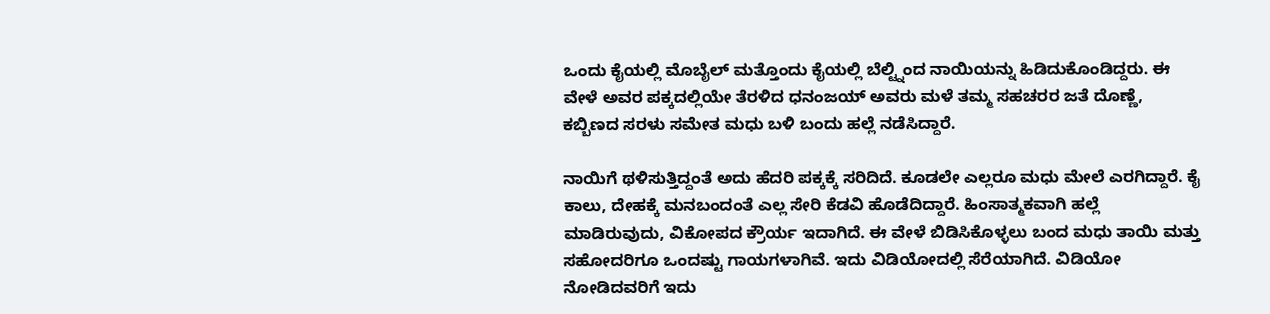ಒಂದು ಕೈಯಲ್ಲಿ ಮೊಬೈಲ್ ಮತ್ತೊಂದು ಕೈಯಲ್ಲಿ ಬೆಲ್ಟ್ನಿಂದ ನಾಯಿಯನ್ನು ಹಿಡಿದುಕೊಂಡಿದ್ದರು. ಈ ವೇಳೆ ಅವರ ಪಕ್ಕದಲ್ಲಿಯೇ ತೆರಳಿದ ಧನಂಜಯ್ ಅವರು ಮಳೆ ತಮ್ಮ ಸಹಚರರ ಜತೆ ದೊಣ್ಣೆ, ಕಬ್ಬಿಣದ ಸರಳು ಸಮೇತ ಮಧು ಬಳಿ ಬಂದು ಹಲ್ಲೆ ನಡೆಸಿದ್ದಾರೆ.

ನಾಯಿಗೆ ಥಳಿಸುತ್ತಿದ್ದಂತೆ ಅದು ಹೆದರಿ ಪಕ್ಕಕ್ಕೆ ಸರಿದಿದೆ. ಕೂಡಲೇ ಎಲ್ಲರೂ ಮಧು ಮೇಲೆ ಎರಗಿದ್ದಾರೆ. ಕೈ ಕಾಲು, ದೇಹಕ್ಕೆ ಮನಬಂದಂತೆ ಎಲ್ಲ ಸೇರಿ ಕೆಡವಿ ಹೊಡೆದಿದ್ದಾರೆ. ಹಿಂಸಾತ್ಮಕವಾಗಿ ಹಲ್ಲೆ ಮಾಡಿರುವುದು, ವಿಕೋಪದ ಕ್ರೌರ್ಯ ಇದಾಗಿದೆ. ಈ ವೇಳೆ ಬಿಡಿಸಿಕೊಳ್ಳಲು ಬಂದ ಮಧು ತಾಯಿ ಮತ್ತು ಸಹೋದರಿಗೂ ಒಂದಷ್ಟು ಗಾಯಗಳಾಗಿವೆ. ಇದು ವಿಡಿಯೋದಲ್ಲಿ ಸೆರೆಯಾಗಿದೆ. ವಿಡಿಯೋ ನೋಡಿದವರಿಗೆ ಇದು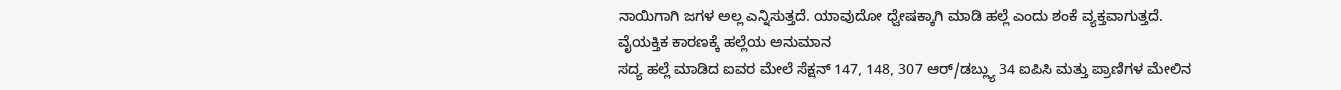ನಾಯಿಗಾಗಿ ಜಗಳ ಅಲ್ಲ ಎನ್ನಿಸುತ್ತದೆ. ಯಾವುದೋ ಧ್ವೇಷಕ್ಕಾಗಿ ಮಾಡಿ ಹಲ್ಲೆ ಎಂದು ಶಂಕೆ ವ್ಯಕ್ತವಾಗುತ್ತದೆ.
ವೈಯಕ್ತಿಕ ಕಾರಣಕ್ಕೆ ಹಲ್ಲೆಯ ಅನುಮಾನ
ಸದ್ಯ ಹಲ್ಲೆ ಮಾಡಿದ ಐವರ ಮೇಲೆ ಸೆಕ್ಷನ್ 147, 148, 307 ಆರ್/ಡಬ್ಲ್ಯು 34 ಐಪಿಸಿ ಮತ್ತು ಪ್ರಾಣಿಗಳ ಮೇಲಿನ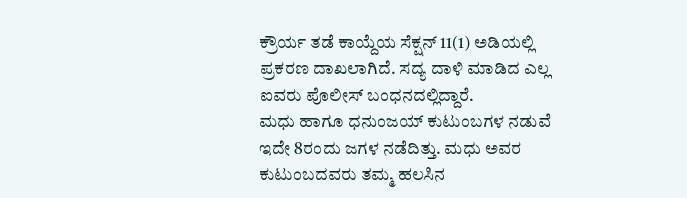ಕ್ರೌರ್ಯ ತಡೆ ಕಾಯ್ದೆಯ ಸೆಕ್ಷನ್ 11(1) ಅಡಿಯಲ್ಲಿ ಪ್ರಕರಣ ದಾಖಲಾಗಿದೆ. ಸದ್ಯ ದಾಳಿ ಮಾಡಿದ ಎಲ್ಲ ಐವರು ಪೊಲೀಸ್ ಬಂಧನದಲ್ಲಿದ್ದಾರೆ.
ಮಧು ಹಾಗೂ ಧನುಂಜಯ್ ಕುಟುಂಬಗಳ ನಡುವೆ ಇದೇ 8ರಂದು ಜಗಳ ನಡೆದಿತ್ತು. ಮಧು ಅವರ ಕುಟುಂಬದವರು ತಮ್ಮ ಹಲಸಿನ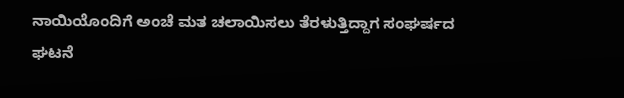ನಾಯಿಯೊಂದಿಗೆ ಅಂಚೆ ಮತ ಚಲಾಯಿಸಲು ತೆರಳುತ್ತಿದ್ದಾಗ ಸಂಘರ್ಷದ ಘಟನೆ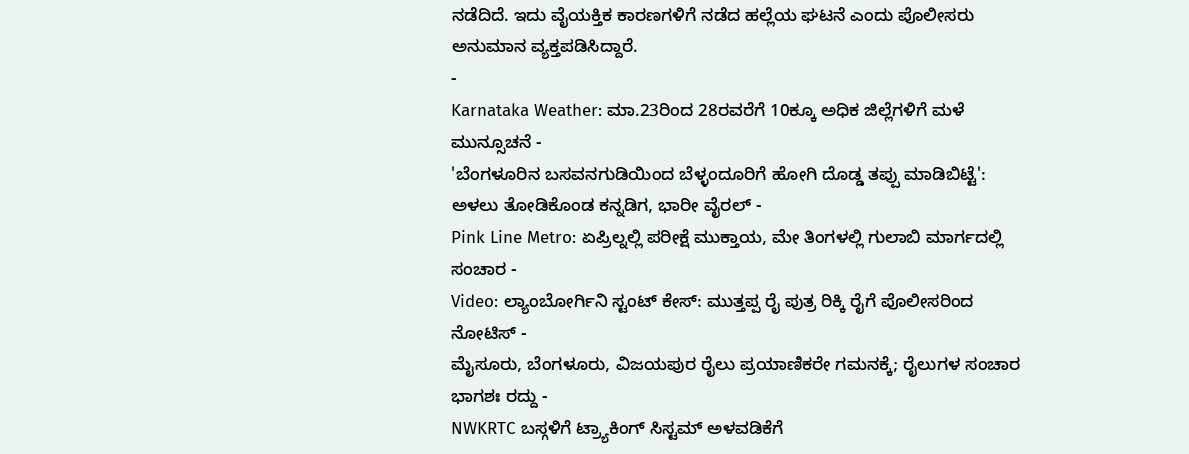ನಡೆದಿದೆ. ಇದು ವೈಯಕ್ತಿಕ ಕಾರಣಗಳಿಗೆ ನಡೆದ ಹಲ್ಲೆಯ ಘಟನೆ ಎಂದು ಪೊಲೀಸರು ಅನುಮಾನ ವ್ಯಕ್ತಪಡಿಸಿದ್ದಾರೆ.
-
Karnataka Weather: ಮಾ.23ರಿಂದ 28ರವರೆಗೆ 10ಕ್ಕೂ ಅಧಿಕ ಜಿಲ್ಲೆಗಳಿಗೆ ಮಳೆ ಮುನ್ಸೂಚನೆ -
'ಬೆಂಗಳೂರಿನ ಬಸವನಗುಡಿಯಿಂದ ಬೆಳ್ಳಂದೂರಿಗೆ ಹೋಗಿ ದೊಡ್ಡ ತಪ್ಪು ಮಾಡಿಬಿಟ್ಟೆ': ಅಳಲು ತೋಡಿಕೊಂಡ ಕನ್ನಡಿಗ, ಭಾರೀ ವೈರಲ್ -
Pink Line Metro: ಏಪ್ರಿಲ್ನಲ್ಲಿ ಪರೀಕ್ಷೆ ಮುಕ್ತಾಯ, ಮೇ ತಿಂಗಳಲ್ಲಿ ಗುಲಾಬಿ ಮಾರ್ಗದಲ್ಲಿ ಸಂಚಾರ -
Video: ಲ್ಯಾಂಬೋರ್ಗಿನಿ ಸ್ಟಂಟ್ ಕೇಸ್: ಮುತ್ತಪ್ಪ ರೈ ಪುತ್ರ ರಿಕ್ಕಿ ರೈಗೆ ಪೊಲೀಸರಿಂದ ನೋಟಿಸ್ -
ಮೈಸೂರು, ಬೆಂಗಳೂರು, ವಿಜಯಪುರ ರೈಲು ಪ್ರಯಾಣಿಕರೇ ಗಮನಕ್ಕೆ; ರೈಲುಗಳ ಸಂಚಾರ ಭಾಗಶಃ ರದ್ದು -
NWKRTC ಬಸ್ಗಳಿಗೆ ಟ್ರ್ಯಾಕಿಂಗ್ ಸಿಸ್ಟಮ್ ಅಳವಡಿಕೆಗೆ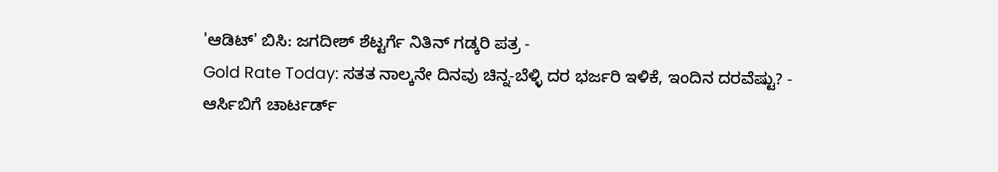'ಆಡಿಟ್' ಬಿಸಿ: ಜಗದೀಶ್ ಶೆಟ್ಟರ್ಗೆ ನಿತಿನ್ ಗಡ್ಕರಿ ಪತ್ರ -
Gold Rate Today: ಸತತ ನಾಲ್ಕನೇ ದಿನವು ಚಿನ್ನ-ಬೆಳ್ಳಿ ದರ ಭರ್ಜರಿ ಇಳಿಕೆ, ಇಂದಿನ ದರವೆಷ್ಟು? -
ಆರ್ಸಿಬಿಗೆ ಚಾರ್ಟರ್ಡ್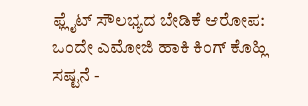ಫ್ಲೈಟ್ ಸೌಲಭ್ಯದ ಬೇಡಿಕೆ ಆರೋಪ: ಒಂದೇ ಎಮೋಜಿ ಹಾಕಿ ಕಿಂಗ್ ಕೊಹ್ಲಿ ಸಷ್ಟನೆ -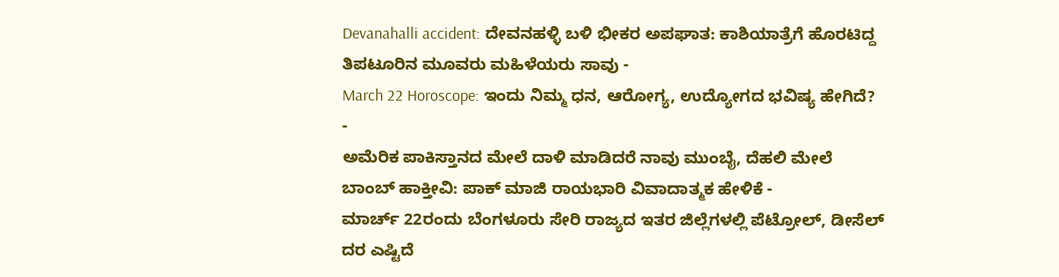Devanahalli accident: ದೇವನಹಳ್ಳಿ ಬಳಿ ಭೀಕರ ಅಪಘಾತ: ಕಾಶಿಯಾತ್ರೆಗೆ ಹೊರಟಿದ್ದ ತಿಪಟೂರಿನ ಮೂವರು ಮಹಿಳೆಯರು ಸಾವು -
March 22 Horoscope: ಇಂದು ನಿಮ್ಮ ಧನ, ಆರೋಗ್ಯ, ಉದ್ಯೋಗದ ಭವಿಷ್ಯ ಹೇಗಿದೆ? -
ಅಮೆರಿಕ ಪಾಕಿಸ್ತಾನದ ಮೇಲೆ ದಾಳಿ ಮಾಡಿದರೆ ನಾವು ಮುಂಬೈ, ದೆಹಲಿ ಮೇಲೆ ಬಾಂಬ್ ಹಾಕ್ತೀವಿ: ಪಾಕ್ ಮಾಜಿ ರಾಯಭಾರಿ ವಿವಾದಾತ್ಮಕ ಹೇಳಿಕೆ -
ಮಾರ್ಚ್ 22ರಂದು ಬೆಂಗಳೂರು ಸೇರಿ ರಾಜ್ಯದ ಇತರ ಜಿಲ್ಲೆಗಳಲ್ಲಿ ಪೆಟ್ರೋಲ್, ಡೀಸೆಲ್ ದರ ಎಷ್ಟಿದೆ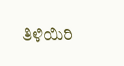ತಿಳಿಯಿರಿ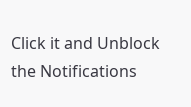Click it and Unblock the Notifications